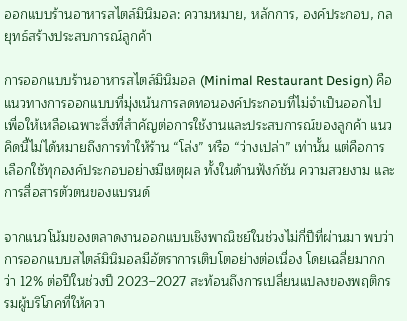ออกแบบร้านอาหารสไตล์มินิมอล: ความหมาย, หลักการ, องค์ประกอบ, กลยุทธ์สร้างประสบการณ์ลูกค้า

การออกแบบร้านอาหารสไตล์มินิมอล (Minimal Restaurant Design) คือแนวทางการออกแบบที่มุ่งเน้นการลดทอนองค์ประกอบที่ไม่จำเป็นออกไป เพื่อให้เหลือเฉพาะสิ่งที่สำคัญต่อการใช้งานและประสบการณ์ของลูกค้า แนวคิดนี้ไม่ได้หมายถึงการทำให้ร้าน “โล่ง” หรือ “ว่างเปล่า” เท่านั้น แต่คือการเลือกใช้ทุกองค์ประกอบอย่างมีเหตุผล ทั้งในด้านฟังก์ชัน ความสวยงาม และการสื่อสารตัวตนของแบรนด์

จากแนวโน้มของตลาดงานออกแบบเชิงพาณิชย์ในช่วงไม่กี่ปีที่ผ่านมา พบว่าการออกแบบสไตล์มินิมอลมีอัตราการเติบโตอย่างต่อเนื่อง โดยเฉลี่ยมากกว่า 12% ต่อปีในช่วงปี 2023–2027 สะท้อนถึงการเปลี่ยนแปลงของพฤติกรรมผู้บริโภคที่ให้ควา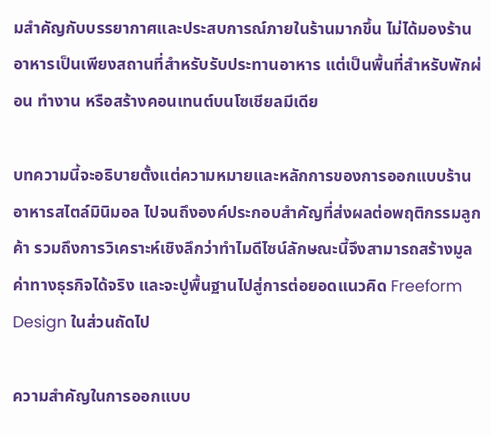มสำคัญกับบรรยากาศและประสบการณ์ภายในร้านมากขึ้น ไม่ได้มองร้านอาหารเป็นเพียงสถานที่สำหรับรับประทานอาหาร แต่เป็นพื้นที่สำหรับพักผ่อน ทำงาน หรือสร้างคอนเทนต์บนโซเชียลมีเดีย

บทความนี้จะอธิบายตั้งแต่ความหมายและหลักการของการออกแบบร้านอาหารสไตล์มินิมอล ไปจนถึงองค์ประกอบสำคัญที่ส่งผลต่อพฤติกรรมลูกค้า รวมถึงการวิเคราะห์เชิงลึกว่าทำไมดีไซน์ลักษณะนี้จึงสามารถสร้างมูลค่าทางธุรกิจได้จริง และจะปูพื้นฐานไปสู่การต่อยอดแนวคิด Freeform Design ในส่วนถัดไป

ความสำคัญในการออกแบบ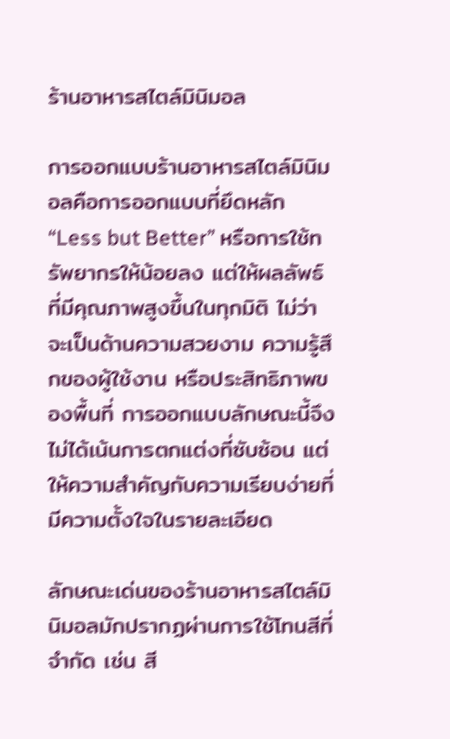ร้านอาหารสไตล์มินิมอล

การออกแบบร้านอาหารสไตล์มินิมอลคือการออกแบบที่ยึดหลัก “Less but Better” หรือการใช้ทรัพยากรให้น้อยลง แต่ให้ผลลัพธ์ที่มีคุณภาพสูงขึ้นในทุกมิติ ไม่ว่าจะเป็นด้านความสวยงาม ความรู้สึกของผู้ใช้งาน หรือประสิทธิภาพของพื้นที่ การออกแบบลักษณะนี้จึงไม่ได้เน้นการตกแต่งที่ซับซ้อน แต่ให้ความสำคัญกับความเรียบง่ายที่มีความตั้งใจในรายละเอียด

ลักษณะเด่นของร้านอาหารสไตล์มินิมอลมักปรากฏผ่านการใช้โทนสีที่จำกัด เช่น สี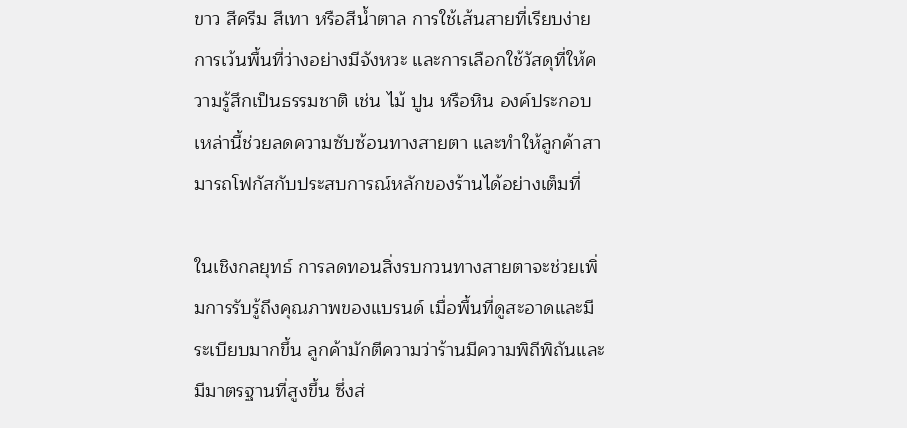ขาว สีครีม สีเทา หรือสีน้ำตาล การใช้เส้นสายที่เรียบง่าย การเว้นพื้นที่ว่างอย่างมีจังหวะ และการเลือกใช้วัสดุที่ให้ความรู้สึกเป็นธรรมชาติ เช่น ไม้ ปูน หรือหิน องค์ประกอบเหล่านี้ช่วยลดความซับซ้อนทางสายตา และทำให้ลูกค้าสามารถโฟกัสกับประสบการณ์หลักของร้านได้อย่างเต็มที่

ในเชิงกลยุทธ์ การลดทอนสิ่งรบกวนทางสายตาจะช่วยเพิ่มการรับรู้ถึงคุณภาพของแบรนด์ เมื่อพื้นที่ดูสะอาดและมีระเบียบมากขึ้น ลูกค้ามักตีความว่าร้านมีความพิถีพิถันและมีมาตรฐานที่สูงขึ้น ซึ่งส่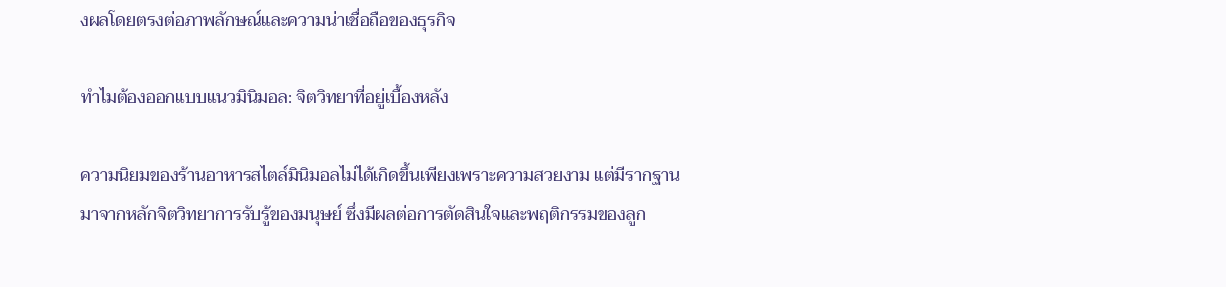งผลโดยตรงต่อภาพลักษณ์และความน่าเชื่อถือของธุรกิจ

ทำไมต้องออกแบบแนวมินิมอล: จิตวิทยาที่อยู่เบื้องหลัง

ความนิยมของร้านอาหารสไตล์มินิมอลไม่ได้เกิดขึ้นเพียงเพราะความสวยงาม แต่มีรากฐานมาจากหลักจิตวิทยาการรับรู้ของมนุษย์ ซึ่งมีผลต่อการตัดสินใจและพฤติกรรมของลูก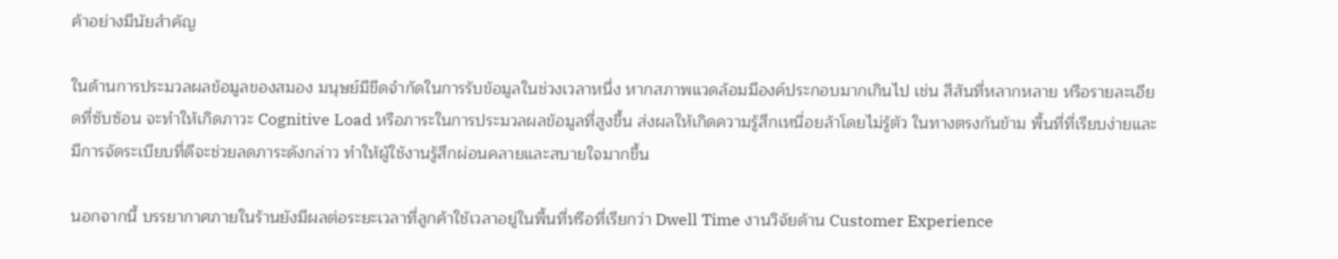ค้าอย่างมีนัยสำคัญ

ในด้านการประมวลผลข้อมูลของสมอง มนุษย์มีขีดจำกัดในการรับข้อมูลในช่วงเวลาหนึ่ง หากสภาพแวดล้อมมีองค์ประกอบมากเกินไป เช่น สีสันที่หลากหลาย หรือรายละเอียดที่ซับซ้อน จะทำให้เกิดภาวะ Cognitive Load หรือภาระในการประมวลผลข้อมูลที่สูงขึ้น ส่งผลให้เกิดความรู้สึกเหนื่อยล้าโดยไม่รู้ตัว ในทางตรงกันข้าม พื้นที่ที่เรียบง่ายและมีการจัดระเบียบที่ดีจะช่วยลดภาระดังกล่าว ทำให้ผู้ใช้งานรู้สึกผ่อนคลายและสบายใจมากขึ้น

นอกจากนี้ บรรยากาศภายในร้านยังมีผลต่อระยะเวลาที่ลูกค้าใช้เวลาอยู่ในพื้นที่หรือที่เรียกว่า Dwell Time งานวิจัยด้าน Customer Experience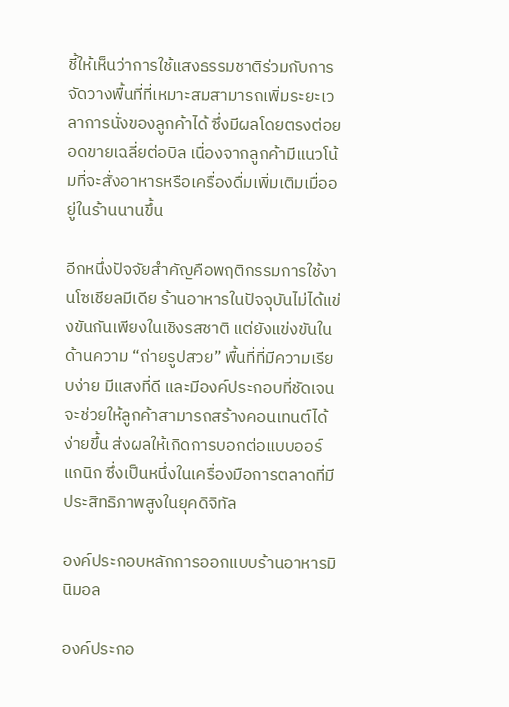ชี้ให้เห็นว่าการใช้แสงธรรมชาติร่วมกับการจัดวางพื้นที่ที่เหมาะสมสามารถเพิ่มระยะเวลาการนั่งของลูกค้าได้ ซึ่งมีผลโดยตรงต่อยอดขายเฉลี่ยต่อบิล เนื่องจากลูกค้ามีแนวโน้มที่จะสั่งอาหารหรือเครื่องดื่มเพิ่มเติมเมื่ออยู่ในร้านนานขึ้น

อีกหนึ่งปัจจัยสำคัญคือพฤติกรรมการใช้งานโซเชียลมีเดีย ร้านอาหารในปัจจุบันไม่ได้แข่งขันกันเพียงในเชิงรสชาติ แต่ยังแข่งขันในด้านความ “ถ่ายรูปสวย” พื้นที่ที่มีความเรียบง่าย มีแสงที่ดี และมีองค์ประกอบที่ชัดเจน จะช่วยให้ลูกค้าสามารถสร้างคอนเทนต์ได้ง่ายขึ้น ส่งผลให้เกิดการบอกต่อแบบออร์แกนิก ซึ่งเป็นหนึ่งในเครื่องมือการตลาดที่มีประสิทธิภาพสูงในยุคดิจิทัล

องค์ประกอบหลักการออกแบบร้านอาหารมินิมอล

องค์ประกอ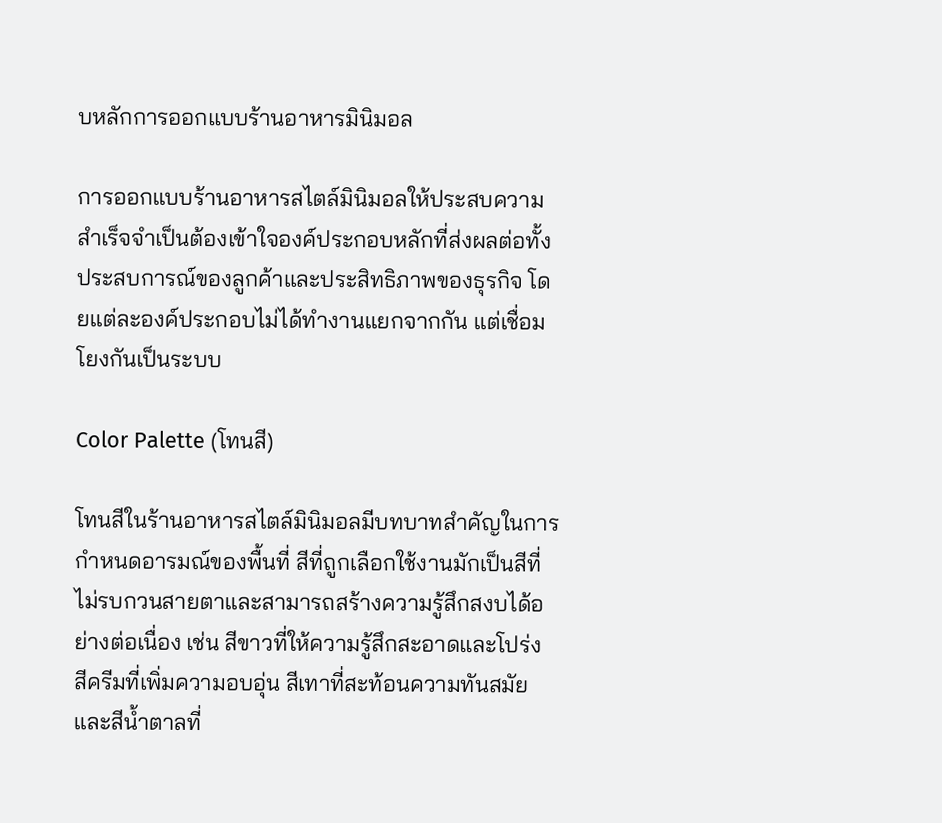บหลักการออกแบบร้านอาหารมินิมอล

การออกแบบร้านอาหารสไตล์มินิมอลให้ประสบความสำเร็จจำเป็นต้องเข้าใจองค์ประกอบหลักที่ส่งผลต่อทั้งประสบการณ์ของลูกค้าและประสิทธิภาพของธุรกิจ โดยแต่ละองค์ประกอบไม่ได้ทำงานแยกจากกัน แต่เชื่อมโยงกันเป็นระบบ

Color Palette (โทนสี)

โทนสีในร้านอาหารสไตล์มินิมอลมีบทบาทสำคัญในการกำหนดอารมณ์ของพื้นที่ สีที่ถูกเลือกใช้งานมักเป็นสีที่ไม่รบกวนสายตาและสามารถสร้างความรู้สึกสงบได้อย่างต่อเนื่อง เช่น สีขาวที่ให้ความรู้สึกสะอาดและโปร่ง สีครีมที่เพิ่มความอบอุ่น สีเทาที่สะท้อนความทันสมัย และสีน้ำตาลที่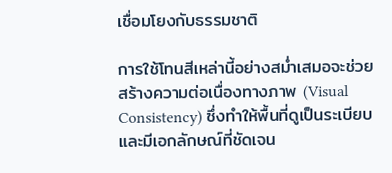เชื่อมโยงกับธรรมชาติ

การใช้โทนสีเหล่านี้อย่างสม่ำเสมอจะช่วยสร้างความต่อเนื่องทางภาพ (Visual Consistency) ซึ่งทำให้พื้นที่ดูเป็นระเบียบและมีเอกลักษณ์ที่ชัดเจน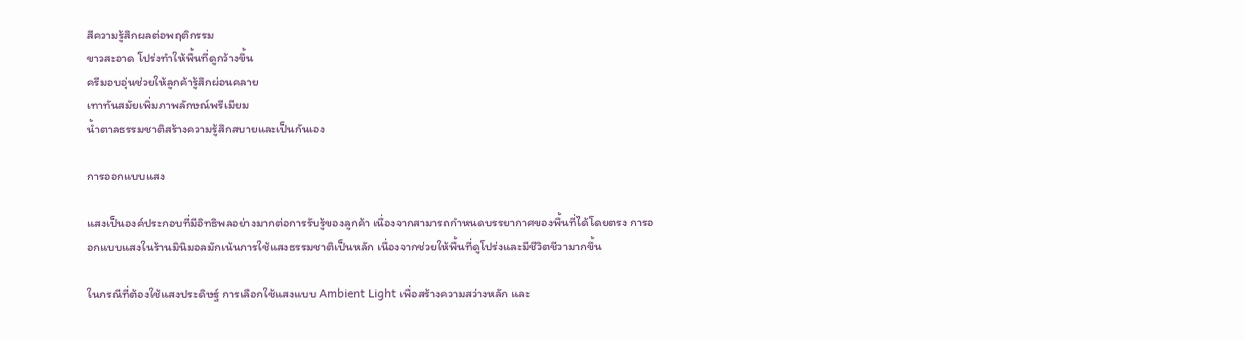สีความรู้สึกผลต่อพฤติกรรม
ขาวสะอาด โปร่งทำให้พื้นที่ดูกว้างขึ้น
ครีมอบอุ่นช่วยให้ลูกค้ารู้สึกผ่อนคลาย
เทาทันสมัยเพิ่มภาพลักษณ์พรีเมียม
น้ำตาลธรรมชาติสร้างความรู้สึกสบายและเป็นกันเอง

การออกแบบแสง

แสงเป็นองค์ประกอบที่มีอิทธิพลอย่างมากต่อการรับรู้ของลูกค้า เนื่องจากสามารถกำหนดบรรยากาศของพื้นที่ได้โดยตรง การออกแบบแสงในร้านมินิมอลมักเน้นการใช้แสงธรรมชาติเป็นหลัก เนื่องจากช่วยให้พื้นที่ดูโปร่งและมีชีวิตชีวามากขึ้น

ในกรณีที่ต้องใช้แสงประดิษฐ์ การเลือกใช้แสงแบบ Ambient Light เพื่อสร้างความสว่างหลัก และ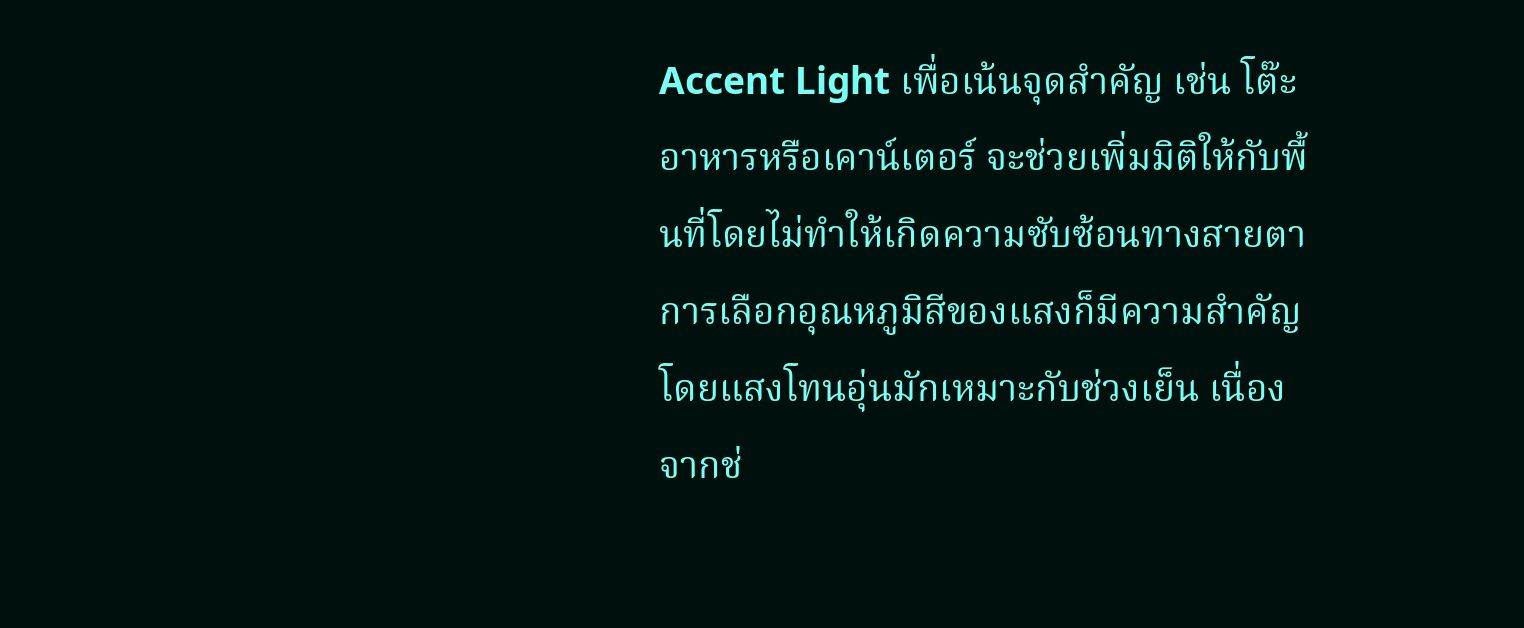Accent Light เพื่อเน้นจุดสำคัญ เช่น โต๊ะอาหารหรือเคาน์เตอร์ จะช่วยเพิ่มมิติให้กับพื้นที่โดยไม่ทำให้เกิดความซับซ้อนทางสายตา การเลือกอุณหภูมิสีของแสงก็มีความสำคัญ โดยแสงโทนอุ่นมักเหมาะกับช่วงเย็น เนื่องจากช่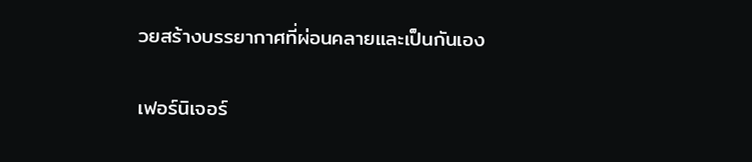วยสร้างบรรยากาศที่ผ่อนคลายและเป็นกันเอง

เฟอร์นิเจอร์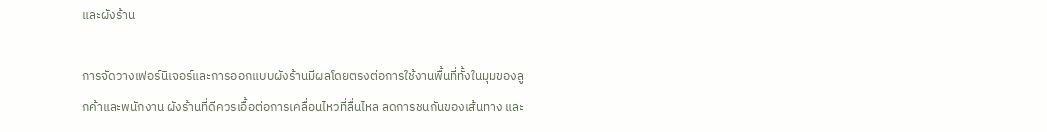และผังร้าน

การจัดวางเฟอร์นิเจอร์และการออกแบบผังร้านมีผลโดยตรงต่อการใช้งานพื้นที่ทั้งในมุมของลูกค้าและพนักงาน ผังร้านที่ดีควรเอื้อต่อการเคลื่อนไหวที่ลื่นไหล ลดการชนกันของเส้นทาง และ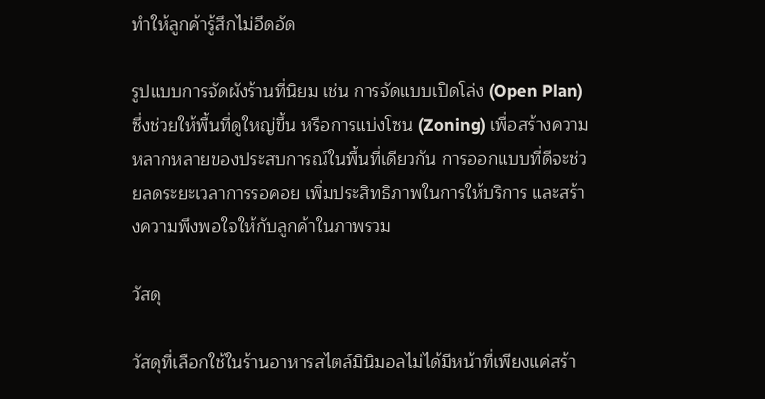ทำให้ลูกค้ารู้สึกไม่อึดอัด

รูปแบบการจัดผังร้านที่นิยม เช่น การจัดแบบเปิดโล่ง (Open Plan) ซึ่งช่วยให้พื้นที่ดูใหญ่ขึ้น หรือการแบ่งโซน (Zoning) เพื่อสร้างความหลากหลายของประสบการณ์ในพื้นที่เดียวกัน การออกแบบที่ดีจะช่วยลดระยะเวลาการรอคอย เพิ่มประสิทธิภาพในการให้บริการ และสร้างความพึงพอใจให้กับลูกค้าในภาพรวม

วัสดุ

วัสดุที่เลือกใช้ในร้านอาหารสไตล์มินิมอลไม่ได้มีหน้าที่เพียงแค่สร้า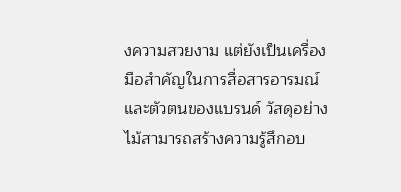งความสวยงาม แต่ยังเป็นเครื่องมือสำคัญในการสื่อสารอารมณ์และตัวตนของแบรนด์ วัสดุอย่างไม้สามารถสร้างความรู้สึกอบ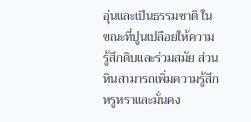อุ่นและเป็นธรรมชาติ ในขณะที่ปูนเปลือยให้ความรู้สึกดิบและร่วมสมัย ส่วนหินสามารถเพิ่มความรู้สึกหรูหราและมั่นคง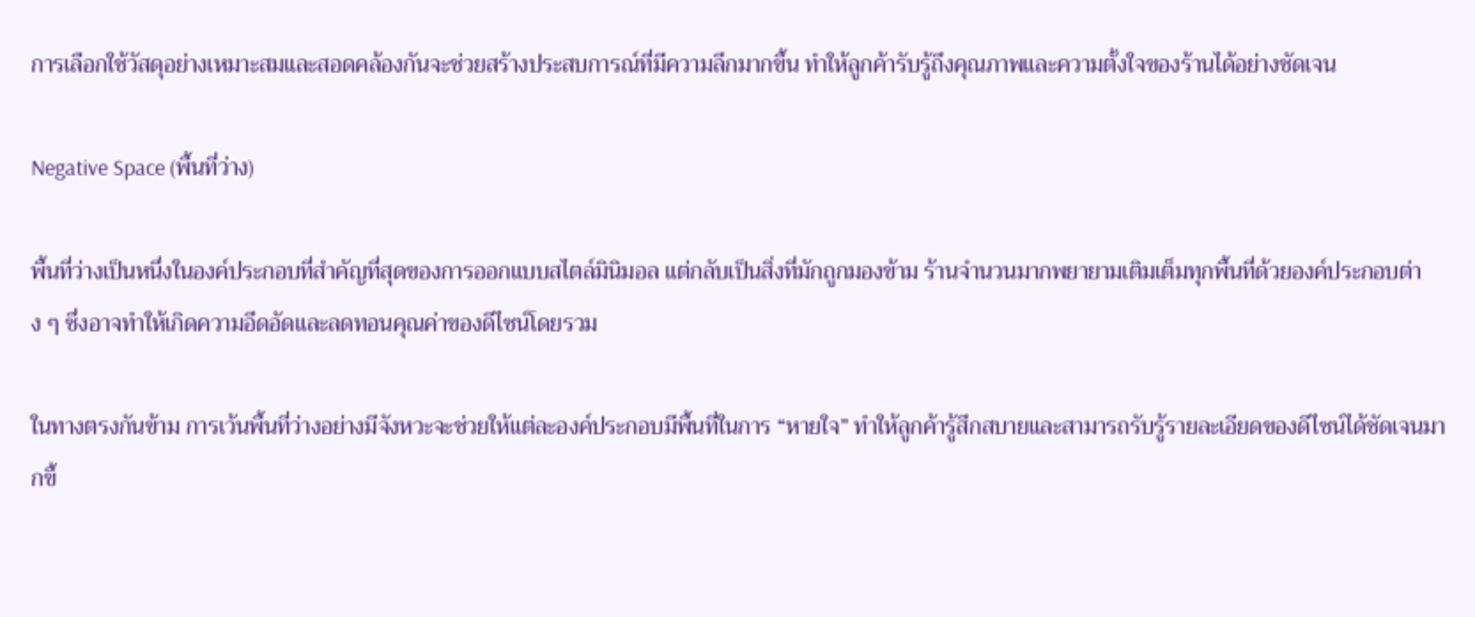การเลือกใช้วัสดุอย่างเหมาะสมและสอดคล้องกันจะช่วยสร้างประสบการณ์ที่มีความลึกมากขึ้น ทำให้ลูกค้ารับรู้ถึงคุณภาพและความตั้งใจของร้านได้อย่างชัดเจน

Negative Space (พื้นที่ว่าง)

พื้นที่ว่างเป็นหนึ่งในองค์ประกอบที่สำคัญที่สุดของการออกแบบสไตล์มินิมอล แต่กลับเป็นสิ่งที่มักถูกมองข้าม ร้านจำนวนมากพยายามเติมเต็มทุกพื้นที่ด้วยองค์ประกอบต่าง ๆ ซึ่งอาจทำให้เกิดความอึดอัดและลดทอนคุณค่าของดีไซน์โดยรวม

ในทางตรงกันข้าม การเว้นพื้นที่ว่างอย่างมีจังหวะจะช่วยให้แต่ละองค์ประกอบมีพื้นที่ในการ “หายใจ” ทำให้ลูกค้ารู้สึกสบายและสามารถรับรู้รายละเอียดของดีไซน์ได้ชัดเจนมากขึ้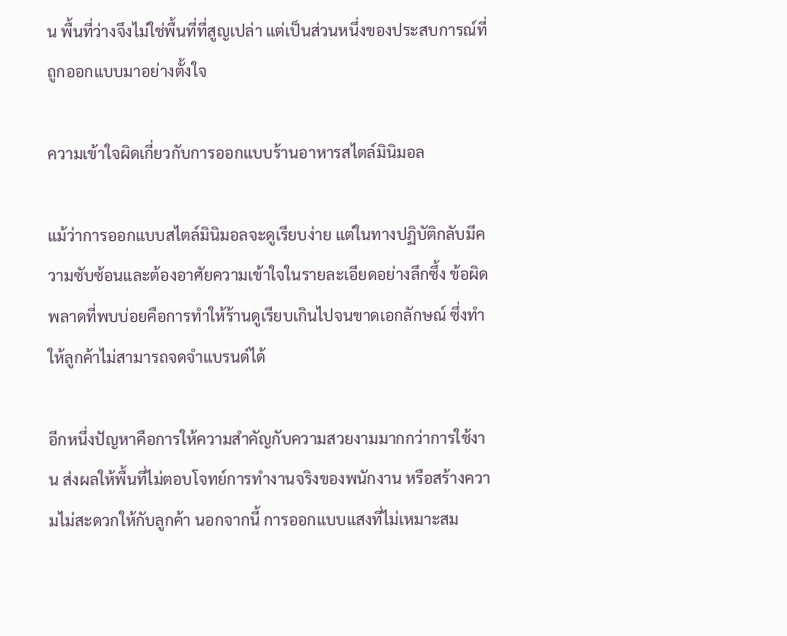น พื้นที่ว่างจึงไม่ใช่พื้นที่ที่สูญเปล่า แต่เป็นส่วนหนึ่งของประสบการณ์ที่ถูกออกแบบมาอย่างตั้งใจ

ความเข้าใจผิดเกี่ยวกับการออกแบบร้านอาหารสไตล์มินิมอล

แม้ว่าการออกแบบสไตล์มินิมอลจะดูเรียบง่าย แต่ในทางปฏิบัติกลับมีความซับซ้อนและต้องอาศัยความเข้าใจในรายละเอียดอย่างลึกซึ้ง ข้อผิดพลาดที่พบบ่อยคือการทำให้ร้านดูเรียบเกินไปจนขาดเอกลักษณ์ ซึ่งทำให้ลูกค้าไม่สามารถจดจำแบรนด์ได้

อีกหนึ่งปัญหาคือการให้ความสำคัญกับความสวยงามมากกว่าการใช้งาน ส่งผลให้พื้นที่ไม่ตอบโจทย์การทำงานจริงของพนักงาน หรือสร้างความไม่สะดวกให้กับลูกค้า นอกจากนี้ การออกแบบแสงที่ไม่เหมาะสม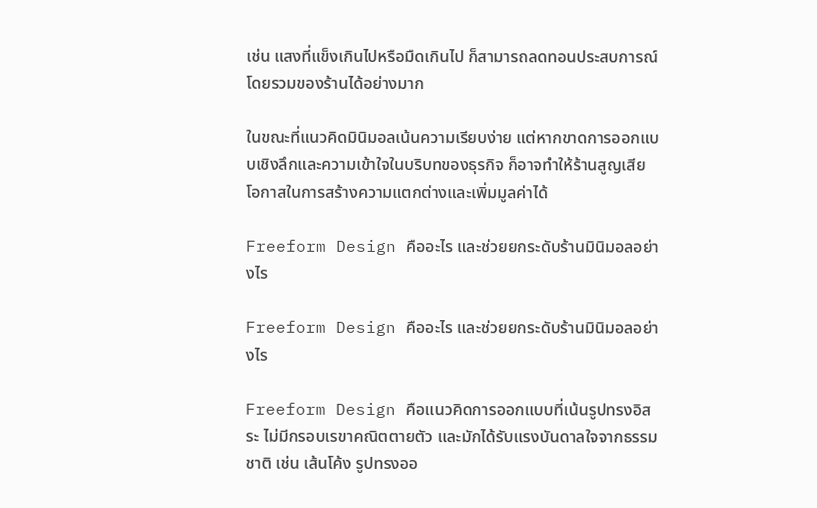เช่น แสงที่แข็งเกินไปหรือมืดเกินไป ก็สามารถลดทอนประสบการณ์โดยรวมของร้านได้อย่างมาก

ในขณะที่แนวคิดมินิมอลเน้นความเรียบง่าย แต่หากขาดการออกแบบเชิงลึกและความเข้าใจในบริบทของธุรกิจ ก็อาจทำให้ร้านสูญเสียโอกาสในการสร้างความแตกต่างและเพิ่มมูลค่าได้

Freeform Design คืออะไร และช่วยยกระดับร้านมินิมอลอย่างไร

Freeform Design คืออะไร และช่วยยกระดับร้านมินิมอลอย่างไร

Freeform Design คือแนวคิดการออกแบบที่เน้นรูปทรงอิสระ ไม่มีกรอบเรขาคณิตตายตัว และมักได้รับแรงบันดาลใจจากธรรมชาติ เช่น เส้นโค้ง รูปทรงออ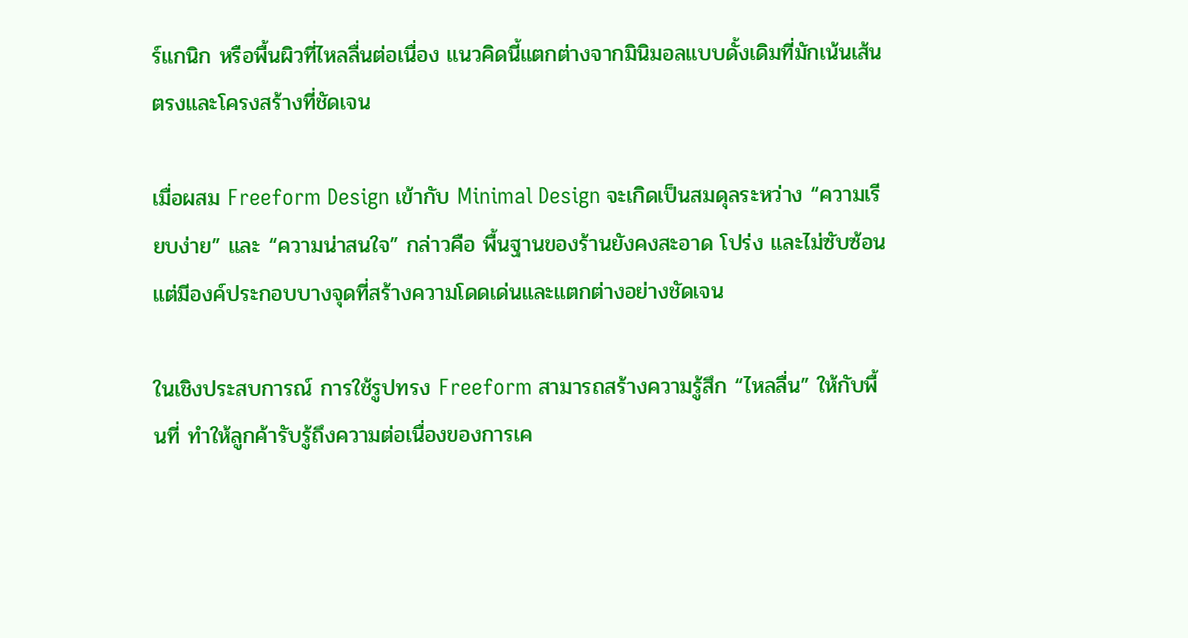ร์แกนิก หรือพื้นผิวที่ไหลลื่นต่อเนื่อง แนวคิดนี้แตกต่างจากมินิมอลแบบดั้งเดิมที่มักเน้นเส้นตรงและโครงสร้างที่ชัดเจน

เมื่อผสม Freeform Design เข้ากับ Minimal Design จะเกิดเป็นสมดุลระหว่าง “ความเรียบง่าย” และ “ความน่าสนใจ” กล่าวคือ พื้นฐานของร้านยังคงสะอาด โปร่ง และไม่ซับซ้อน แต่มีองค์ประกอบบางจุดที่สร้างความโดดเด่นและแตกต่างอย่างชัดเจน

ในเชิงประสบการณ์ การใช้รูปทรง Freeform สามารถสร้างความรู้สึก “ไหลลื่น” ให้กับพื้นที่ ทำให้ลูกค้ารับรู้ถึงความต่อเนื่องของการเค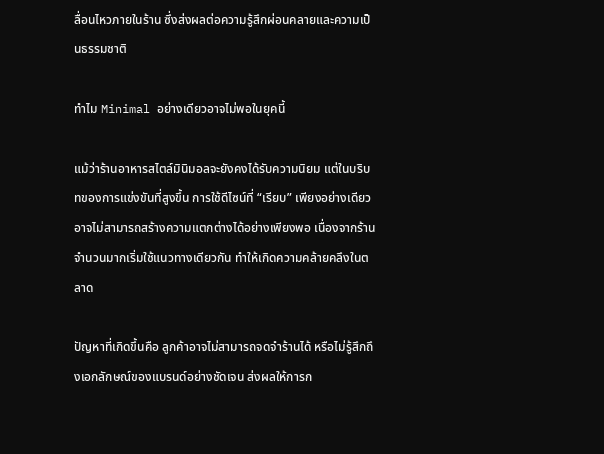ลื่อนไหวภายในร้าน ซึ่งส่งผลต่อความรู้สึกผ่อนคลายและความเป็นธรรมชาติ

ทำไม Minimal อย่างเดียวอาจไม่พอในยุคนี้

แม้ว่าร้านอาหารสไตล์มินิมอลจะยังคงได้รับความนิยม แต่ในบริบทของการแข่งขันที่สูงขึ้น การใช้ดีไซน์ที่ “เรียบ” เพียงอย่างเดียวอาจไม่สามารถสร้างความแตกต่างได้อย่างเพียงพอ เนื่องจากร้านจำนวนมากเริ่มใช้แนวทางเดียวกัน ทำให้เกิดความคล้ายคลึงในตลาด

ปัญหาที่เกิดขึ้นคือ ลูกค้าอาจไม่สามารถจดจำร้านได้ หรือไม่รู้สึกถึงเอกลักษณ์ของแบรนด์อย่างชัดเจน ส่งผลให้การก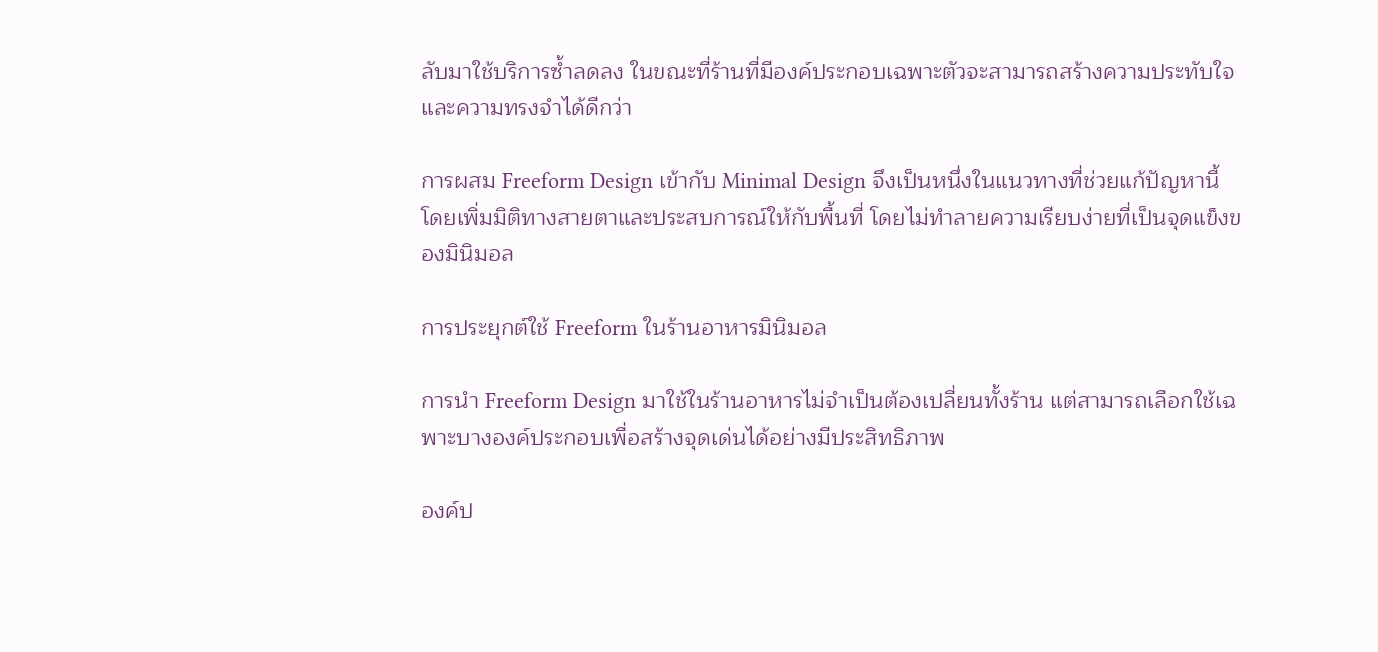ลับมาใช้บริการซ้ำลดลง ในขณะที่ร้านที่มีองค์ประกอบเฉพาะตัวจะสามารถสร้างความประทับใจและความทรงจำได้ดีกว่า

การผสม Freeform Design เข้ากับ Minimal Design จึงเป็นหนึ่งในแนวทางที่ช่วยแก้ปัญหานี้ โดยเพิ่มมิติทางสายตาและประสบการณ์ให้กับพื้นที่ โดยไม่ทำลายความเรียบง่ายที่เป็นจุดแข็งของมินิมอล

การประยุกต์ใช้ Freeform ในร้านอาหารมินิมอล

การนำ Freeform Design มาใช้ในร้านอาหารไม่จำเป็นต้องเปลี่ยนทั้งร้าน แต่สามารถเลือกใช้เฉพาะบางองค์ประกอบเพื่อสร้างจุดเด่นได้อย่างมีประสิทธิภาพ

องค์ป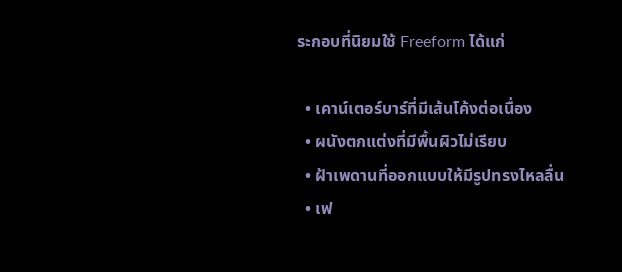ระกอบที่นิยมใช้ Freeform ได้แก่

  • เคาน์เตอร์บาร์ที่มีเส้นโค้งต่อเนื่อง
  • ผนังตกแต่งที่มีพื้นผิวไม่เรียบ
  • ฝ้าเพดานที่ออกแบบให้มีรูปทรงไหลลื่น
  • เฟ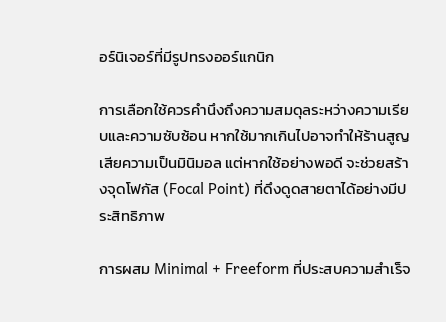อร์นิเจอร์ที่มีรูปทรงออร์แกนิก

การเลือกใช้ควรคำนึงถึงความสมดุลระหว่างความเรียบและความซับซ้อน หากใช้มากเกินไปอาจทำให้ร้านสูญเสียความเป็นมินิมอล แต่หากใช้อย่างพอดี จะช่วยสร้างจุดโฟกัส (Focal Point) ที่ดึงดูดสายตาได้อย่างมีประสิทธิภาพ

การผสม Minimal + Freeform ที่ประสบความสำเร็จ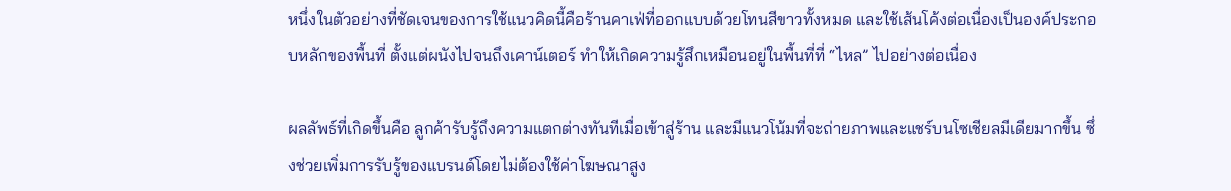หนึ่งในตัวอย่างที่ชัดเจนของการใช้แนวคิดนี้คือร้านคาเฟ่ที่ออกแบบด้วยโทนสีขาวทั้งหมด และใช้เส้นโค้งต่อเนื่องเป็นองค์ประกอบหลักของพื้นที่ ตั้งแต่ผนังไปจนถึงเคาน์เตอร์ ทำให้เกิดความรู้สึกเหมือนอยู่ในพื้นที่ที่ “ไหล” ไปอย่างต่อเนื่อง

ผลลัพธ์ที่เกิดขึ้นคือ ลูกค้ารับรู้ถึงความแตกต่างทันทีเมื่อเข้าสู่ร้าน และมีแนวโน้มที่จะถ่ายภาพและแชร์บนโซเชียลมีเดียมากขึ้น ซึ่งช่วยเพิ่มการรับรู้ของแบรนด์โดยไม่ต้องใช้ค่าโฆษณาสูง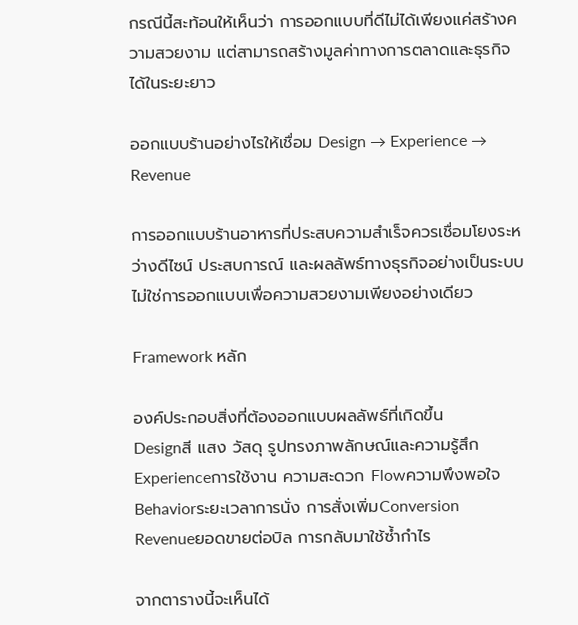กรณีนี้สะท้อนให้เห็นว่า การออกแบบที่ดีไม่ได้เพียงแค่สร้างความสวยงาม แต่สามารถสร้างมูลค่าทางการตลาดและธุรกิจได้ในระยะยาว

ออกแบบร้านอย่างไรให้เชื่อม Design → Experience → Revenue

การออกแบบร้านอาหารที่ประสบความสำเร็จควรเชื่อมโยงระหว่างดีไซน์ ประสบการณ์ และผลลัพธ์ทางธุรกิจอย่างเป็นระบบ ไม่ใช่การออกแบบเพื่อความสวยงามเพียงอย่างเดียว

Framework หลัก

องค์ประกอบสิ่งที่ต้องออกแบบผลลัพธ์ที่เกิดขึ้น
Designสี แสง วัสดุ รูปทรงภาพลักษณ์และความรู้สึก
Experienceการใช้งาน ความสะดวก Flowความพึงพอใจ
Behaviorระยะเวลาการนั่ง การสั่งเพิ่มConversion
Revenueยอดขายต่อบิล การกลับมาใช้ซ้ำกำไร

จากตารางนี้จะเห็นได้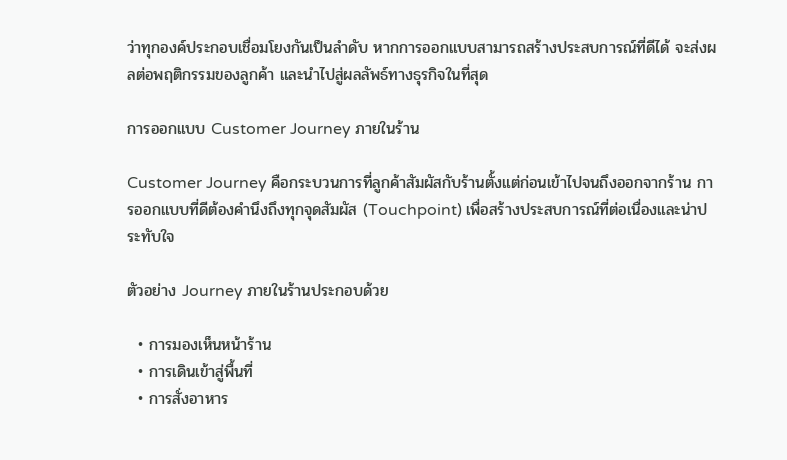ว่าทุกองค์ประกอบเชื่อมโยงกันเป็นลำดับ หากการออกแบบสามารถสร้างประสบการณ์ที่ดีได้ จะส่งผลต่อพฤติกรรมของลูกค้า และนำไปสู่ผลลัพธ์ทางธุรกิจในที่สุด

การออกแบบ Customer Journey ภายในร้าน

Customer Journey คือกระบวนการที่ลูกค้าสัมผัสกับร้านตั้งแต่ก่อนเข้าไปจนถึงออกจากร้าน การออกแบบที่ดีต้องคำนึงถึงทุกจุดสัมผัส (Touchpoint) เพื่อสร้างประสบการณ์ที่ต่อเนื่องและน่าประทับใจ

ตัวอย่าง Journey ภายในร้านประกอบด้วย

  • การมองเห็นหน้าร้าน
  • การเดินเข้าสู่พื้นที่
  • การสั่งอาหาร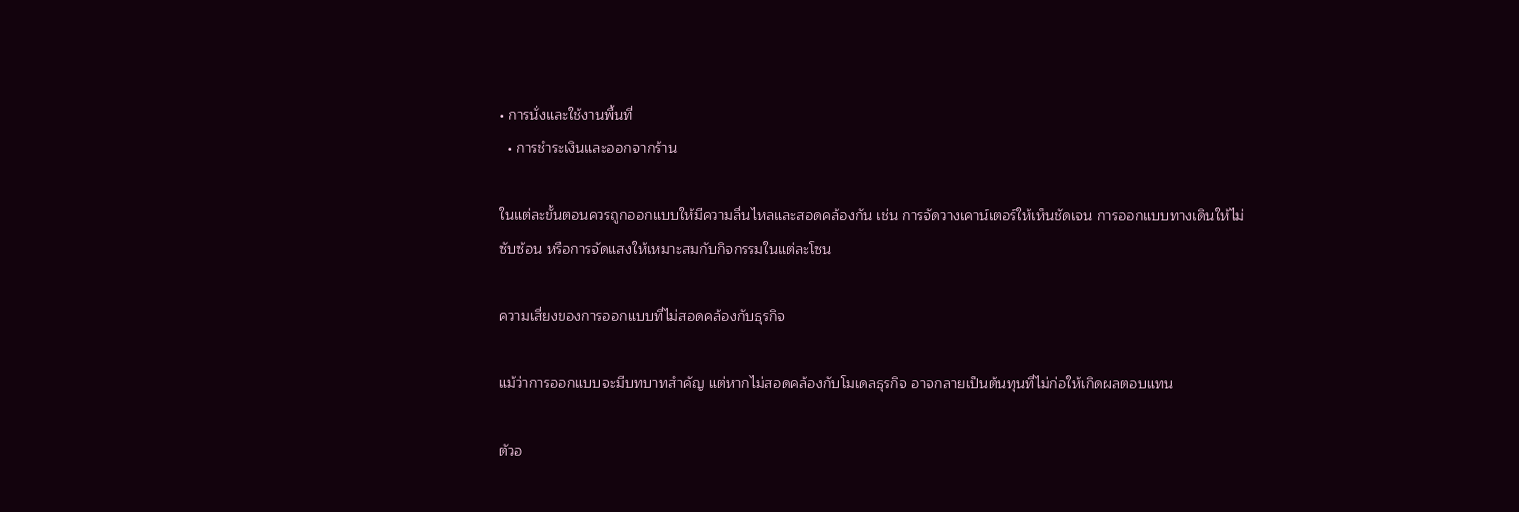• การนั่งและใช้งานพื้นที่
  • การชำระเงินและออกจากร้าน

ในแต่ละขั้นตอนควรถูกออกแบบให้มีความลื่นไหลและสอดคล้องกัน เช่น การจัดวางเคาน์เตอร์ให้เห็นชัดเจน การออกแบบทางเดินให้ไม่ซับซ้อน หรือการจัดแสงให้เหมาะสมกับกิจกรรมในแต่ละโซน

ความเสี่ยงของการออกแบบที่ไม่สอดคล้องกับธุรกิจ

แม้ว่าการออกแบบจะมีบทบาทสำคัญ แต่หากไม่สอดคล้องกับโมเดลธุรกิจ อาจกลายเป็นต้นทุนที่ไม่ก่อให้เกิดผลตอบแทน

ตัวอ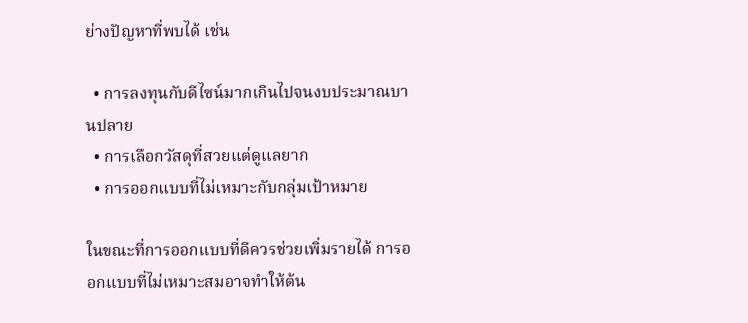ย่างปัญหาที่พบได้ เช่น

  • การลงทุนกับดีไซน์มากเกินไปจนงบประมาณบานปลาย
  • การเลือกวัสดุที่สวยแต่ดูแลยาก
  • การออกแบบที่ไม่เหมาะกับกลุ่มเป้าหมาย

ในขณะที่การออกแบบที่ดีควรช่วยเพิ่มรายได้ การออกแบบที่ไม่เหมาะสมอาจทำให้ต้น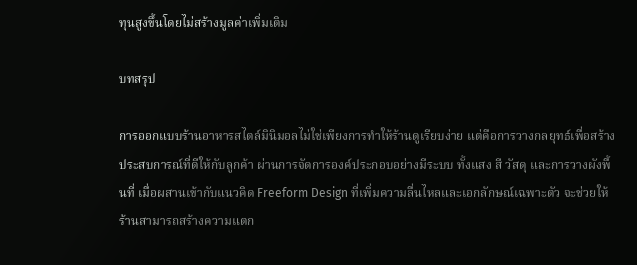ทุนสูงขึ้นโดยไม่สร้างมูลค่าเพิ่มเติม

บทสรุป

การออกแบบร้านอาหารสไตล์มินิมอลไม่ใช่เพียงการทำให้ร้านดูเรียบง่าย แต่คือการวางกลยุทธ์เพื่อสร้างประสบการณ์ที่ดีให้กับลูกค้า ผ่านการจัดการองค์ประกอบอย่างมีระบบ ทั้งแสง สี วัสดุ และการวางผังพื้นที่ เมื่อผสานเข้ากับแนวคิด Freeform Design ที่เพิ่มความลื่นไหลและเอกลักษณ์เฉพาะตัว จะช่วยให้ร้านสามารถสร้างความแตก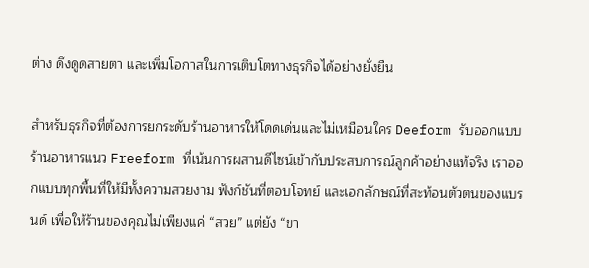ต่าง ดึงดูดสายตา และเพิ่มโอกาสในการเติบโตทางธุรกิจได้อย่างยั่งยืน

สำหรับธุรกิจที่ต้องการยกระดับร้านอาหารให้โดดเด่นและไม่เหมือนใคร Deeform รับออกแบบร้านอาหารแนว Freeform ที่เน้นการผสานดีไซน์เข้ากับประสบการณ์ลูกค้าอย่างแท้จริง เราออกแบบทุกพื้นที่ให้มีทั้งความสวยงาม ฟังก์ชันที่ตอบโจทย์ และเอกลักษณ์ที่สะท้อนตัวตนของแบรนด์ เพื่อให้ร้านของคุณไม่เพียงแค่ “สวย” แต่ยัง “ขา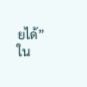ยได้” ใน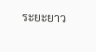ระยะยาว